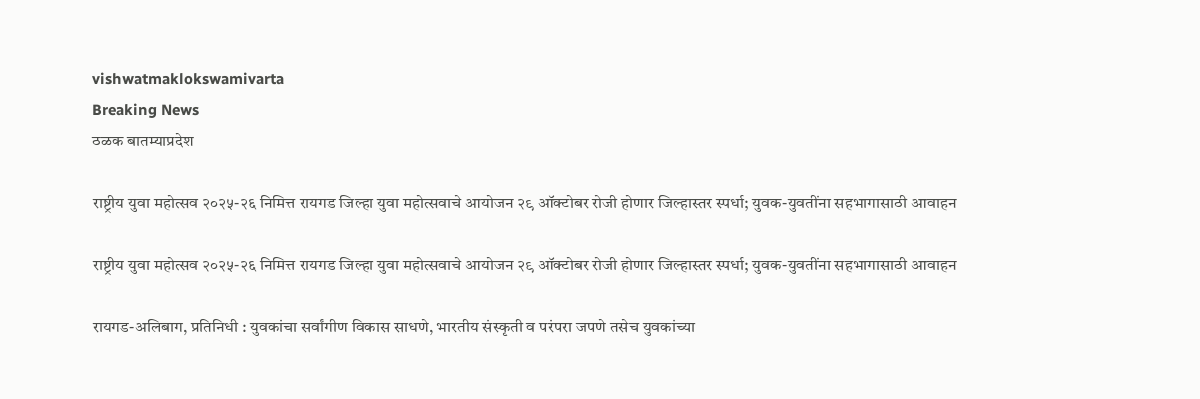vishwatmaklokswamivarta
Breaking News
ठळक बातम्याप्रदेश

राष्ट्रीय युवा महोत्सव २०२५-२६ निमित्त रायगड जिल्हा युवा महोत्सवाचे आयोजन २९ ऑक्टोबर रोजी होणार जिल्हास्तर स्पर्धा; युवक-युवतींना सहभागासाठी आवाहन

राष्ट्रीय युवा महोत्सव २०२५-२६ निमित्त रायगड जिल्हा युवा महोत्सवाचे आयोजन २९ ऑक्टोबर रोजी होणार जिल्हास्तर स्पर्धा; युवक-युवतींना सहभागासाठी आवाहन

रायगड-अलिबाग, प्रतिनिधी : युवकांचा सर्वांगीण विकास साधणे, भारतीय संस्कृती व परंपरा जपणे तसेच युवकांच्या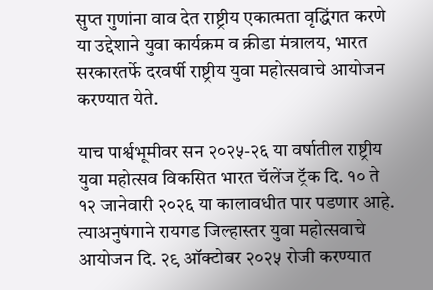सुप्त गुणांना वाव देत राष्ट्रीय एकात्मता वृद्धिंगत करणे या उद्देशाने युवा कार्यक्रम व क्रीडा मंत्रालय, भारत सरकारतर्फे दरवर्षी राष्ट्रीय युवा महोत्सवाचे आयोजन करण्यात येते.

याच पार्श्वभूमीवर सन २०२५-२६ या वर्षातील राष्ट्रीय युवा महोत्सव विकसित भारत चॅलेंज ट्रॅक दि. १० ते १२ जानेवारी २०२६ या कालावधीत पार पडणार आहे. त्याअनुषंगाने रायगड जिल्हास्तर युवा महोत्सवाचे आयोजन दि. २९ ऑक्टोबर २०२५ रोजी करण्यात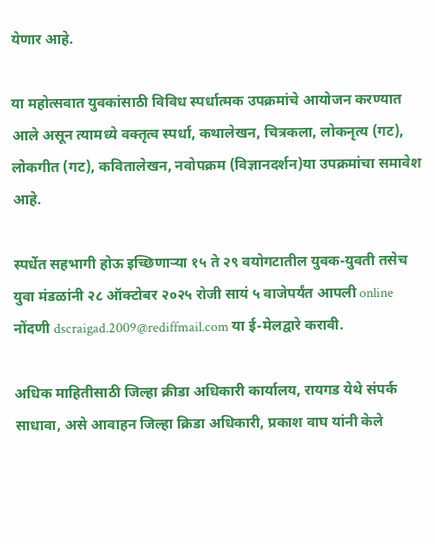येणार आहे.

या महोत्सवात युवकांसाठी विविध स्पर्धात्मक उपक्रमांचे आयोजन करण्यात आले असून त्यामध्ये वक्तृत्व स्पर्धा, कथालेखन, चित्रकला, लोकनृत्य (गट), लोकगीत (गट), कवितालेखन, नवोपक्रम (विज्ञानदर्शन)या उपक्रमांचा समावेश आहे.

स्पर्धेत सहभागी होऊ इच्छिणाऱ्या १५ ते २९ वयोगटातील युवक-युवती तसेच युवा मंडळांनी २८ ऑक्टोबर २०२५ रोजी सायं ५ वाजेपर्यंत आपली online नोंदणी dscraigad.2009@rediffmail.com या ई-मेलद्वारे करावी.

अधिक माहितीसाठी जिल्हा क्रीडा अधिकारी कार्यालय, रायगड येथे संपर्क साधावा, असे आवाहन जिल्हा क्रिडा अधिकारी, प्रकाश वाघ यांनी केले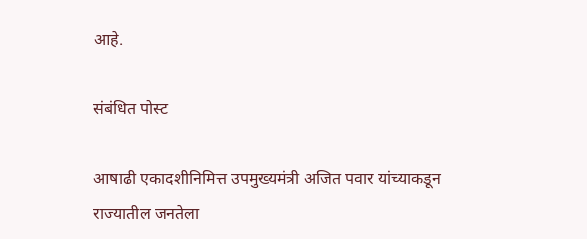आहे.

संबंधित पोस्ट

आषाढी एकादशीनिमित्त उपमुख्यमंत्री अजित पवार यांच्याकडून राज्यातील जनतेला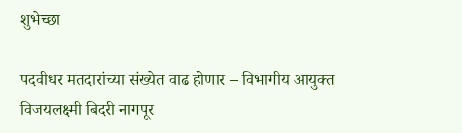शुभेच्छा

पदवीधर मतदारांच्या संख्येत वाढ होणार – विभागीय आयुक्त विजयलक्ष्मी बिदरी नागपूर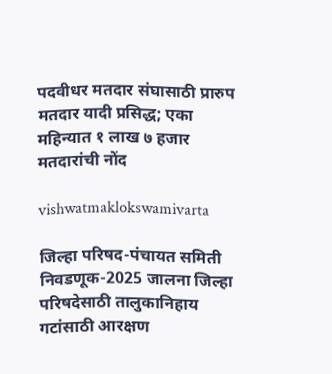पदवीधर मतदार संघासाठी प्रारुप मतदार यादी प्रसिद्ध; एका महिन्यात १ लाख ७ हजार मतदारांची नोंद

vishwatmaklokswamivarta

जिल्हा परिषद-पंचायत समिती निवडणूक-2025 जालना जिल्हा परिषदेसाठी तालुकानिहाय गटांसाठी आरक्षण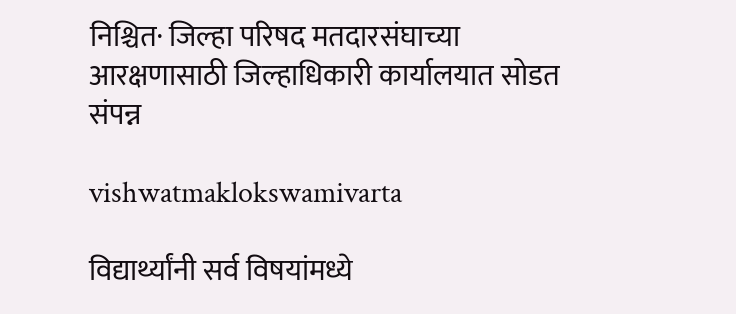निश्चित· जिल्हा परिषद मतदारसंघाच्या आरक्षणासाठी जिल्हाधिकारी कार्यालयात सोडत संपन्न

vishwatmaklokswamivarta

विद्यार्थ्यांनी सर्व विषयांमध्ये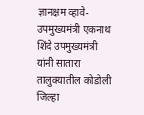ज्ञानक्षम व्हावे- उपमुख्यमंत्री एकनाथ शिंदे उपमुख्यमंत्री  यांनी सातारा तालुक्यातील कोडोली जिल्हा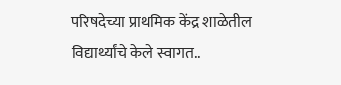परिषदेच्या प्राथमिक केंद्र शाळेतील विद्यार्थ्यांचे केले स्वागत..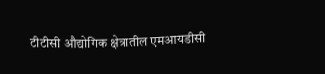टीटीसी औद्योगिक क्षेत्रातील एमआयडीसी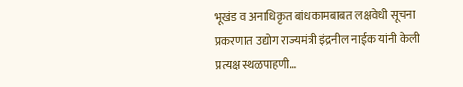भूखंड व अनाधिकृत बांधकामबाबत लक्षवेधी सूचना प्रकरणात उद्योग राज्यमंत्री इंद्रनील नाईक यांनी केली प्रत्यक्ष स्थळपाहणी…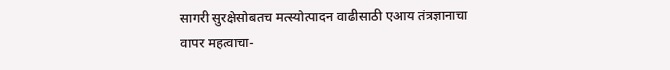सागरी सुरक्षेसोबतच मत्स्योत्पादन वाढीसाठी एआय तंत्रज्ञानाचा वापर महत्वाचा-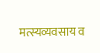मत्स्यव्यवसाय व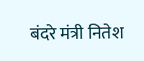बंदरे मंत्री नितेश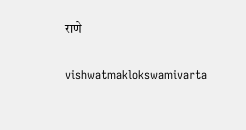राणे

vishwatmaklokswamivarta